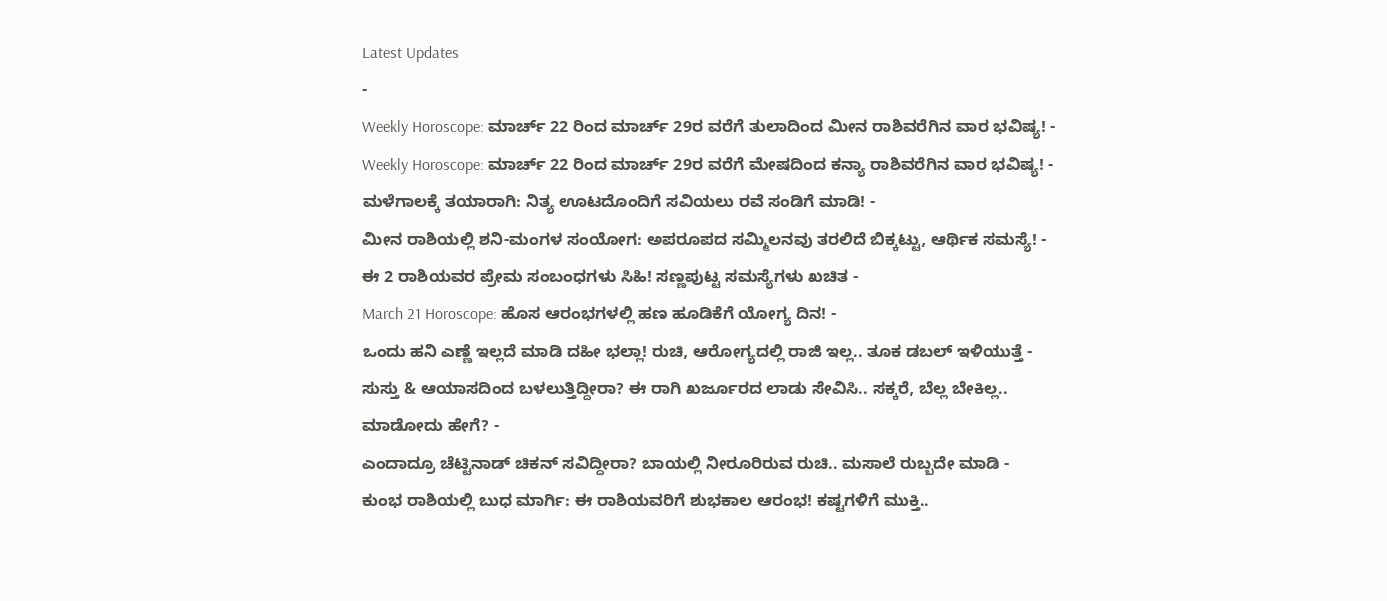Latest Updates
-
Weekly Horoscope: ಮಾರ್ಚ್ 22 ರಿಂದ ಮಾರ್ಚ್ 29ರ ವರೆಗೆ ತುಲಾದಿಂದ ಮೀನ ರಾಶಿವರೆಗಿನ ವಾರ ಭವಿಷ್ಯ! -
Weekly Horoscope: ಮಾರ್ಚ್ 22 ರಿಂದ ಮಾರ್ಚ್ 29ರ ವರೆಗೆ ಮೇಷದಿಂದ ಕನ್ಯಾ ರಾಶಿವರೆಗಿನ ವಾರ ಭವಿಷ್ಯ! -
ಮಳೆಗಾಲಕ್ಕೆ ತಯಾರಾಗಿ: ನಿತ್ಯ ಊಟದೊಂದಿಗೆ ಸವಿಯಲು ರವೆ ಸಂಡಿಗೆ ಮಾಡಿ! -
ಮೀನ ರಾಶಿಯಲ್ಲಿ ಶನಿ-ಮಂಗಳ ಸಂಯೋಗ: ಅಪರೂಪದ ಸಮ್ಮಿಲನವು ತರಲಿದೆ ಬಿಕ್ಕಟ್ಟು, ಆರ್ಥಿಕ ಸಮಸ್ಯೆ! -
ಈ 2 ರಾಶಿಯವರ ಪ್ರೇಮ ಸಂಬಂಧಗಳು ಸಿಹಿ! ಸಣ್ಣಪುಟ್ಟ ಸಮಸ್ಯೆಗಳು ಖಚಿತ -
March 21 Horoscope: ಹೊಸ ಆರಂಭಗಳಲ್ಲಿ ಹಣ ಹೂಡಿಕೆಗೆ ಯೋಗ್ಯ ದಿನ! -
ಒಂದು ಹನಿ ಎಣ್ಣೆ ಇಲ್ಲದೆ ಮಾಡಿ ದಹೀ ಭಲ್ಲಾ! ರುಚಿ, ಆರೋಗ್ಯದಲ್ಲಿ ರಾಜಿ ಇಲ್ಲ.. ತೂಕ ಡಬಲ್ ಇಳಿಯುತ್ತೆ -
ಸುಸ್ತು & ಆಯಾಸದಿಂದ ಬಳಲುತ್ತಿದ್ದೀರಾ? ಈ ರಾಗಿ ಖರ್ಜೂರದ ಲಾಡು ಸೇವಿಸಿ.. ಸಕ್ಕರೆ, ಬೆಲ್ಲ ಬೇಕಿಲ್ಲ.. ಮಾಡೋದು ಹೇಗೆ? -
ಎಂದಾದ್ರೂ ಚೆಟ್ಟಿನಾಡ್ ಚಿಕನ್ ಸವಿದ್ದೀರಾ? ಬಾಯಲ್ಲಿ ನೀರೂರಿರುವ ರುಚಿ.. ಮಸಾಲೆ ರುಬ್ಬದೇ ಮಾಡಿ -
ಕುಂಭ ರಾಶಿಯಲ್ಲಿ ಬುಧ ಮಾರ್ಗಿ: ಈ ರಾಶಿಯವರಿಗೆ ಶುಭಕಾಲ ಆರಂಭ! ಕಷ್ಟಗಳಿಗೆ ಮುಕ್ತಿ..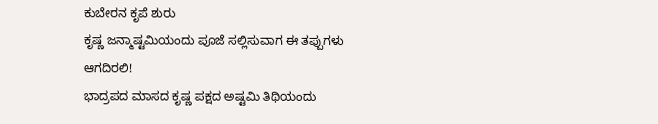ಕುಬೇರನ ಕೃಪೆ ಶುರು
ಕೃಷ್ಣ ಜನ್ಮಾಷ್ಟಮಿಯಂದು ಪೂಜೆ ಸಲ್ಲಿಸುವಾಗ ಈ ತಪ್ಪುಗಳು ಆಗದಿರಲಿ!
ಭಾದ್ರಪದ ಮಾಸದ ಕೃಷ್ಣ ಪಕ್ಷದ ಅಷ್ಟಮಿ ತಿಥಿಯಂದು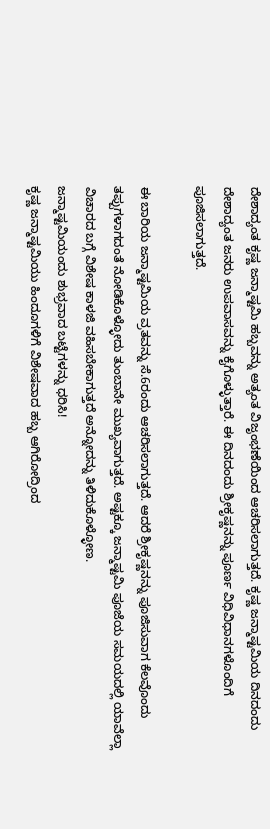ದೇಶಾದ್ಯಂತ ಕೃಷ್ಣ ಜನ್ಮಾಷ್ಟಮಿ ಹಬ್ಬವನ್ನು ಅತ್ಯಂತ ವಿಜೃಂಭಣೆಯಿಂದ ಆಚರಿಸಲಾಗುತ್ತದೆ. ಕೃಷ್ಣ ಜನ್ಮಾಷ್ಟಮಿಯ ದಿನದಂದು ದೇಶಾದ್ಯಂತ ಜನರು ಉಪವಾಸವನ್ನು ಕೈಗೊಳ್ಳುತ್ತಾರೆ. ಈ ದಿನದಂದು ಶ್ರೀಕೃಷ್ಣನನ್ನು ಪೂರ್ಣ ವಿಧಿವಿಧಾನಗಳೊಂದಿಗೆ ಪೂಜಿಸಲಾಗುತ್ತದೆ.

ಈ ಬಾರಿಯ ಜನ್ಮಾಷ್ಟಮಿಯ ವ್ರತವನ್ನು ಸೆ.6ರಂದು ಆಚರಿಸಲಾಗುತ್ತದೆ. ಆದರೆ ಶ್ರೀಕೃಷ್ಣನನ್ನು ಪೂಜಿಸುವಾಗ ಕೆಲವೊಂದು ತಪ್ಪುಗಳಾಗದಂತೆ ನೋಡಿಕೊಳ್ಳೋದು ತುಂಬಾನೇ ಮುಖ್ಯವಾಗುತ್ತದೆ. ಅಷ್ಟಕ್ಕೂ ಜನ್ಮಾಷ್ಟಮಿ ಪೂಜೆಯ ಸಮಯದಲ್ಲಿ ಯಾವೆಲ್ಲಾ ವಿಚಾರದ ಬಗ್ಗೆ ವಿಶೇಷ ಕಾಳಜಿ ವಹಿಸಬೇಕಾಗುತ್ತದೆ ಅನ್ನೋದನ್ನು ತಿಳಿದುಕೊಳ್ಳೋಣ.
ಜನ್ಮಾಷ್ಟಮಿಯಂದು ಶುಭ್ರವಾದ ಬಟ್ಟೆಗಳನ್ನು ಧರಿಸಿ!
ಕೃಷ್ಣ ಜನ್ಮಾಷ್ಟಮಿಯು ಹಿಂದೂಗಳಿಗೆ ವಿಶೇಷವಾದ ಹಬ್ಬ ಆಗಿರೋದ್ರಿಂದ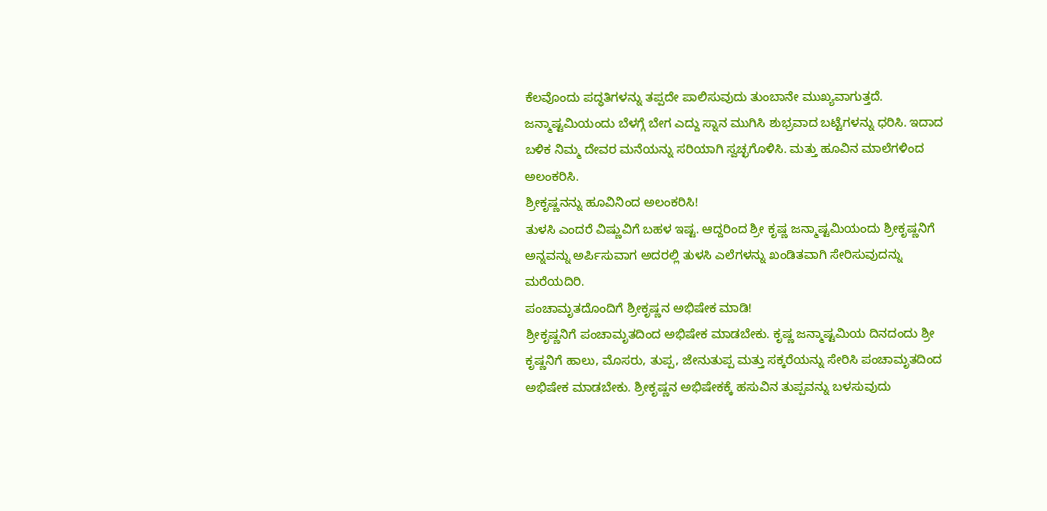ಕೆಲವೊಂದು ಪದ್ಧತಿಗಳನ್ನು ತಪ್ಪದೇ ಪಾಲಿಸುವುದು ತುಂಬಾನೇ ಮುಖ್ಯವಾಗುತ್ತದೆ. ಜನ್ಮಾಷ್ಟಮಿಯಂದು ಬೆಳಗ್ಗೆ ಬೇಗ ಎದ್ದು ಸ್ನಾನ ಮುಗಿಸಿ ಶುಭ್ರವಾದ ಬಟ್ಟೆಗಳನ್ನು ಧರಿಸಿ. ಇದಾದ ಬಳಿಕ ನಿಮ್ಮ ದೇವರ ಮನೆಯನ್ನು ಸರಿಯಾಗಿ ಸ್ವಚ್ಛಗೊಳಿಸಿ. ಮತ್ತು ಹೂವಿನ ಮಾಲೆಗಳಿಂದ ಅಲಂಕರಿಸಿ.
ಶ್ರೀಕೃಷ್ಣನನ್ನು ಹೂವಿನಿಂದ ಅಲಂಕರಿಸಿ!
ತುಳಸಿ ಎಂದರೆ ವಿಷ್ಣುವಿಗೆ ಬಹಳ ಇಷ್ಟ. ಆದ್ದರಿಂದ ಶ್ರೀ ಕೃಷ್ಣ ಜನ್ಮಾಷ್ಟಮಿಯಂದು ಶ್ರೀಕೃಷ್ಣನಿಗೆ ಅನ್ನವನ್ನು ಅರ್ಪಿಸುವಾಗ ಅದರಲ್ಲಿ ತುಳಸಿ ಎಲೆಗಳನ್ನು ಖಂಡಿತವಾಗಿ ಸೇರಿಸುವುದನ್ನು ಮರೆಯದಿರಿ.
ಪಂಚಾಮೃತದೊಂದಿಗೆ ಶ್ರೀಕೃಷ್ಣನ ಅಭಿಷೇಕ ಮಾಡಿ!
ಶ್ರೀಕೃಷ್ಣನಿಗೆ ಪಂಚಾಮೃತದಿಂದ ಅಭಿಷೇಕ ಮಾಡಬೇಕು. ಕೃಷ್ಣ ಜನ್ಮಾಷ್ಟಮಿಯ ದಿನದಂದು ಶ್ರೀ ಕೃಷ್ಣನಿಗೆ ಹಾಲು, ಮೊಸರು, ತುಪ್ಪ, ಜೇನುತುಪ್ಪ ಮತ್ತು ಸಕ್ಕರೆಯನ್ನು ಸೇರಿಸಿ ಪಂಚಾಮೃತದಿಂದ ಅಭಿಷೇಕ ಮಾಡಬೇಕು. ಶ್ರೀಕೃಷ್ಣನ ಅಭಿಷೇಕಕ್ಕೆ ಹಸುವಿನ ತುಪ್ಪವನ್ನು ಬಳಸುವುದು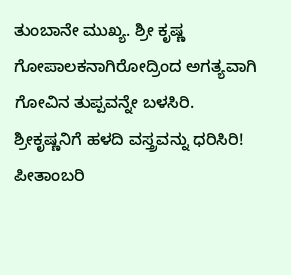ತುಂಬಾನೇ ಮುಖ್ಯ. ಶ್ರೀ ಕೃಷ್ಣ ಗೋಪಾಲಕನಾಗಿರೋದ್ರಿಂದ ಅಗತ್ಯವಾಗಿ ಗೋವಿನ ತುಪ್ಪವನ್ನೇ ಬಳಸಿರಿ.
ಶ್ರೀಕೃಷ್ಣನಿಗೆ ಹಳದಿ ವಸ್ತ್ರವನ್ನು ಧರಿಸಿರಿ!
ಪೀತಾಂಬರಿ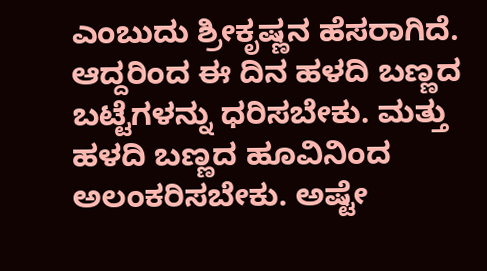ಎಂಬುದು ಶ್ರೀಕೃಷ್ಣನ ಹೆಸರಾಗಿದೆ. ಆದ್ದರಿಂದ ಈ ದಿನ ಹಳದಿ ಬಣ್ಣದ ಬಟ್ಟೆಗಳನ್ನು ಧರಿಸಬೇಕು. ಮತ್ತು ಹಳದಿ ಬಣ್ಣದ ಹೂವಿನಿಂದ ಅಲಂಕರಿಸಬೇಕು. ಅಷ್ಟೇ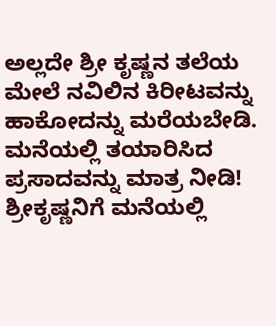ಅಲ್ಲದೇ ಶ್ರೀ ಕೃಷ್ಣನ ತಲೆಯ ಮೇಲೆ ನವಿಲಿನ ಕಿರೀಟವನ್ನು ಹಾಕೋದನ್ನು ಮರೆಯಬೇಡಿ.
ಮನೆಯಲ್ಲಿ ತಯಾರಿಸಿದ ಪ್ರಸಾದವನ್ನು ಮಾತ್ರ ನೀಡಿ!
ಶ್ರೀಕೃಷ್ಣನಿಗೆ ಮನೆಯಲ್ಲಿ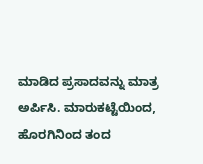ಮಾಡಿದ ಪ್ರಸಾದವನ್ನು ಮಾತ್ರ ಅರ್ಪಿಸಿ. ಮಾರುಕಟ್ಟೆಯಿಂದ, ಹೊರಗಿನಿಂದ ತಂದ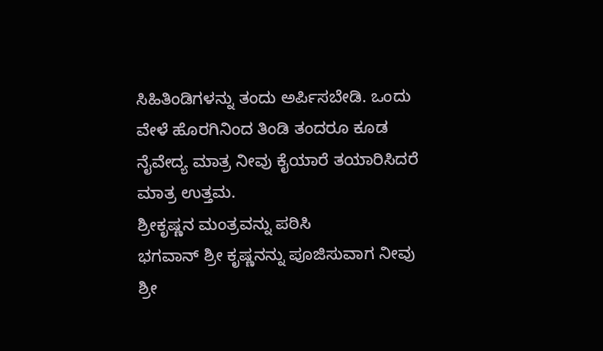ಸಿಹಿತಿಂಡಿಗಳನ್ನು ತಂದು ಅರ್ಪಿಸಬೇಡಿ. ಒಂದು ವೇಳೆ ಹೊರಗಿನಿಂದ ತಿಂಡಿ ತಂದರೂ ಕೂಡ ನೈವೇದ್ಯ ಮಾತ್ರ ನೀವು ಕೈಯಾರೆ ತಯಾರಿಸಿದರೆ ಮಾತ್ರ ಉತ್ತಮ.
ಶ್ರೀಕೃಷ್ಣನ ಮಂತ್ರವನ್ನು ಪಠಿಸಿ
ಭಗವಾನ್ ಶ್ರೀ ಕೃಷ್ಣನನ್ನು ಪೂಜಿಸುವಾಗ ನೀವು ಶ್ರೀ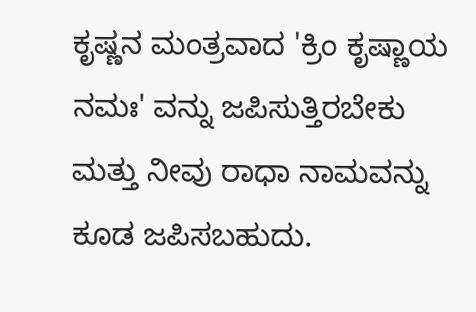ಕೃಷ್ಣನ ಮಂತ್ರವಾದ 'ಕ್ರಿಂ ಕೃಷ್ಣಾಯ ನಮಃ' ವನ್ನು ಜಪಿಸುತ್ತಿರಬೇಕು ಮತ್ತು ನೀವು ರಾಧಾ ನಾಮವನ್ನು ಕೂಡ ಜಪಿಸಬಹುದು.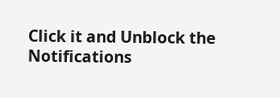Click it and Unblock the Notifications